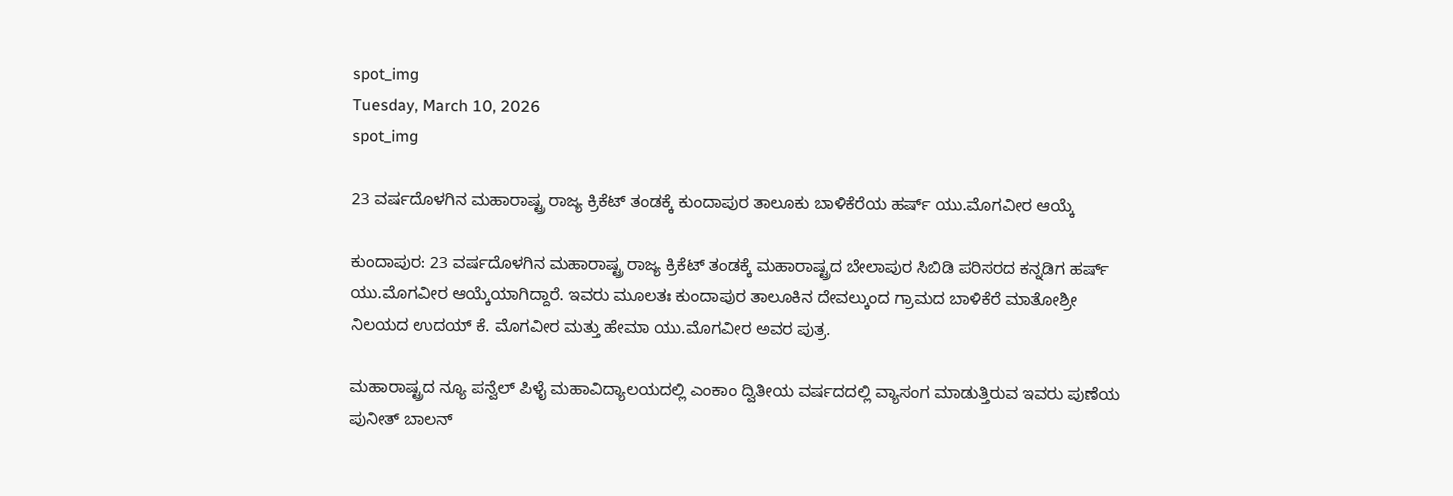spot_img
Tuesday, March 10, 2026
spot_img

23 ವರ್ಷದೊಳಗಿನ ಮಹಾರಾಷ್ಟ್ರ ರಾಜ್ಯ ಕ್ರಿಕೆಟ್ ತಂಡಕ್ಕೆ ಕುಂದಾಪುರ ತಾಲೂಕು ಬಾಳಿಕೆರೆಯ ಹರ್ಷ್ ಯು.ಮೊಗವೀರ ಆಯ್ಕೆ

ಕುಂದಾಪುರ: 23 ವರ್ಷದೊಳಗಿನ ಮಹಾರಾಷ್ಟ್ರ ರಾಜ್ಯ ಕ್ರಿಕೆಟ್ ತಂಡಕ್ಕೆ ಮಹಾರಾಷ್ಟ್ರದ ಬೇಲಾಪುರ ಸಿಬಿಡಿ ಪರಿಸರದ ಕನ್ನಡಿಗ ಹರ್ಷ್ ಯು.ಮೊಗವೀರ ಆಯ್ಕೆಯಾಗಿದ್ದಾರೆ. ಇವರು ಮೂಲತಃ ಕುಂದಾಪುರ ತಾಲೂಕಿನ ದೇವಲ್ಕುಂದ ಗ್ರಾಮದ ಬಾಳಿಕೆರೆ ಮಾತೋಶ್ರೀ ನಿಲಯದ ಉದಯ್ ಕೆ. ಮೊಗವೀರ ಮತ್ತು ಹೇಮಾ ಯು.ಮೊಗವೀರ ಅವರ ಪುತ್ರ.

ಮಹಾರಾಷ್ಟ್ರದ ನ್ಯೂ ಪನ್ವೆಲ್ ಪಿಳೈ ಮಹಾವಿದ್ಯಾಲಯದಲ್ಲಿ ಎಂಕಾಂ ದ್ವಿತೀಯ ವರ್ಷದದಲ್ಲಿ ವ್ಯಾಸಂಗ ಮಾಡುತ್ತಿರುವ ಇವರು ಪುಣೆಯ ಪುನೀತ್ ಬಾಲನ್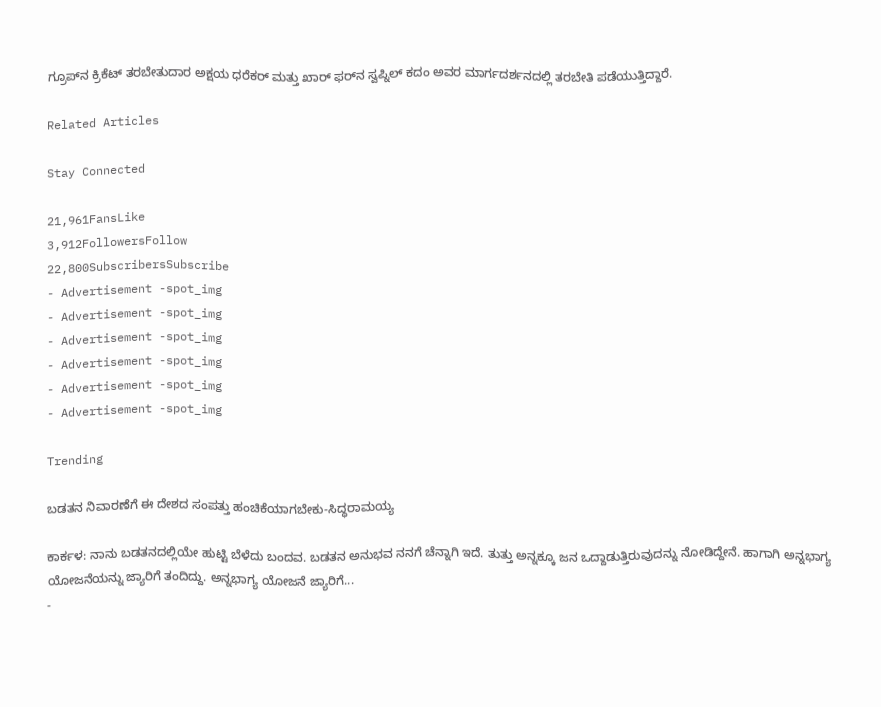ಗ್ರೂಪ್‌ನ ಕ್ರಿಕೆಟ್ ತರಬೇತುದಾರ ಅಕ್ಷಯ ಧರೆಕರ್ ಮತ್ತು ಖಾರ್ ಫರ್‌ನ ಸ್ವಪ್ನಿಲ್ ಕದಂ ಅವರ ಮಾರ್ಗದರ್ಶನದಲ್ಲಿ ತರಬೇತಿ ಪಡೆಯುತ್ತಿದ್ದಾರೆ.

Related Articles

Stay Connected

21,961FansLike
3,912FollowersFollow
22,800SubscribersSubscribe
- Advertisement -spot_img
- Advertisement -spot_img
- Advertisement -spot_img
- Advertisement -spot_img
- Advertisement -spot_img
- Advertisement -spot_img

Trending

ಬಡತನ ನಿವಾರಣೆಗೆ ಈ ದೇಶದ ಸಂಪತ್ತು ಹಂಚಿಕೆಯಾಗಬೇಕು-ಸಿದ್ಧರಾಮಯ್ಯ

ಕಾರ್ಕಳ: ನಾನು ಬಡತನದಲ್ಲಿಯೇ ಹುಟ್ಟಿ ಬೆಳೆದು ಬಂದವ. ಬಡತನ ಅನುಭವ ನನಗೆ ಚೆನ್ನಾಗಿ ಇದೆ. ತುತ್ತು ಅನ್ನಕ್ಕೂ ಜನ ಒದ್ದಾಡುತ್ತಿರುವುದನ್ನು ನೋಡಿದ್ದೇನೆ. ಹಾಗಾಗಿ ಅನ್ನಭಾಗ್ಯ ಯೋಜನೆಯನ್ನು ಜ್ಯಾರಿಗೆ ತಂದಿದ್ದು. ಅನ್ನಭಾಗ್ಯ ಯೋಜನೆ ಜ್ಯಾರಿಗೆ...
-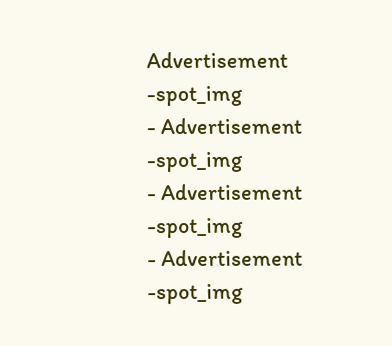Advertisement -spot_img
- Advertisement -spot_img
- Advertisement -spot_img
- Advertisement -spot_img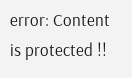error: Content is protected !!